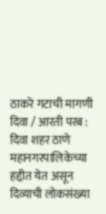ठाकरे गटाची मागणी
दिवा / आरती परब : दिवा शहर ठाणे महानगरपालिकेच्या हद्दीत येत असून दिव्याची लोकसंख्या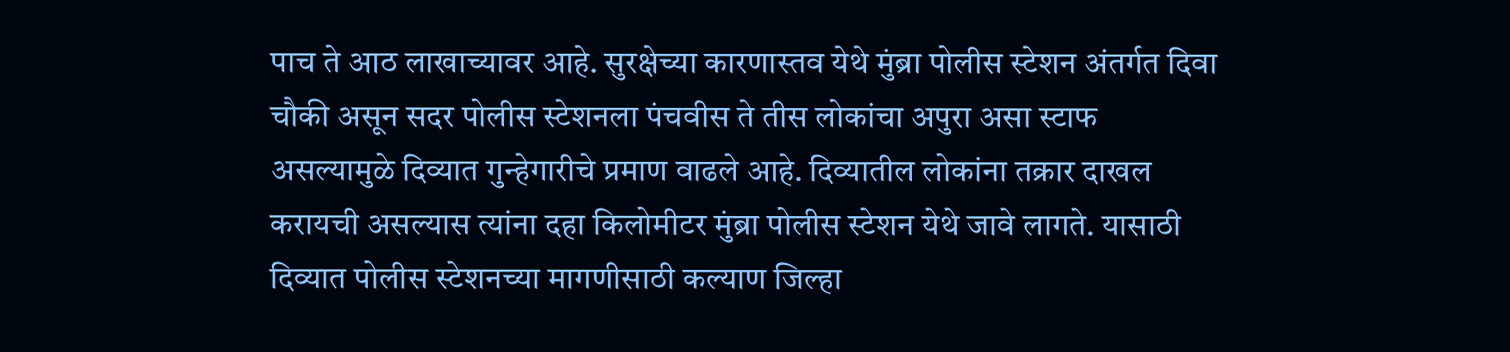पाच ते आठ लाखाच्यावर आहे. सुरक्षेच्या कारणास्तव येथे मुंब्रा पोलीस स्टेशन अंतर्गत दिवा चौकी असून सदर पोलीस स्टेशनला पंचवीस ते तीस लोकांचा अपुरा असा स्टाफ असल्यामुळे दिव्यात गुन्हेगारीचे प्रमाण वाढले आहे. दिव्यातील लोकांना तक्रार दाखल करायची असल्यास त्यांना दहा किलोमीटर मुंब्रा पोलीस स्टेशन येथे जावे लागते. यासाठी दिव्यात पोलीस स्टेशनच्या मागणीसाठी कल्याण जिल्हा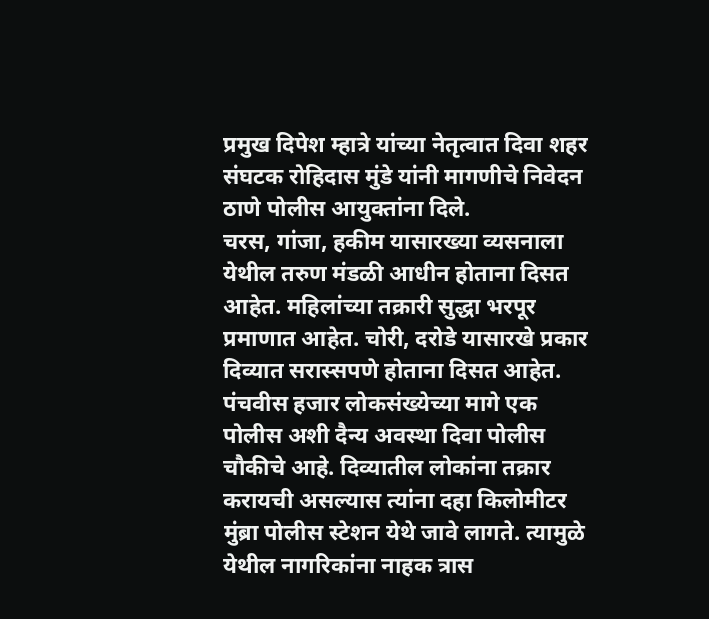प्रमुख दिपेश म्हात्रे यांच्या नेतृत्वात दिवा शहर संघटक रोहिदास मुंडे यांनी मागणीचे निवेदन ठाणे पोलीस आयुक्तांना दिले.
चरस, गांजा, हकीम यासारख्या व्यसनाला येथील तरुण मंडळी आधीन होताना दिसत आहेत. महिलांच्या तक्रारी सुद्धा भरपूर प्रमाणात आहेत. चोरी, दरोडे यासारखे प्रकार दिव्यात सरास्सपणे होताना दिसत आहेत. पंचवीस हजार लोकसंख्येच्या मागे एक पोलीस अशी दैन्य अवस्था दिवा पोलीस चौकीचे आहे. दिव्यातील लोकांना तक्रार करायची असल्यास त्यांना दहा किलोमीटर मुंब्रा पोलीस स्टेशन येथे जावे लागते. त्यामुळे येथील नागरिकांना नाहक त्रास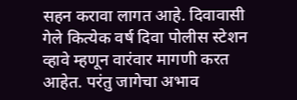सहन करावा लागत आहे. दिवावासी गेले कित्येक वर्ष दिवा पोलीस स्टेशन व्हावे म्हणून वारंवार मागणी करत आहेत. परंतु जागेचा अभाव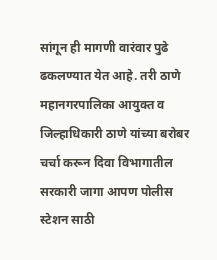सांगून ही मागणी वारंवार पुढे ढकलण्यात येत आहे. तरी ठाणे महानगरपालिका आयुक्त व जिल्हाधिकारी ठाणे यांच्या बरोबर चर्चा करून दिवा विभागातील सरकारी जागा आपण पोलीस स्टेशन साठी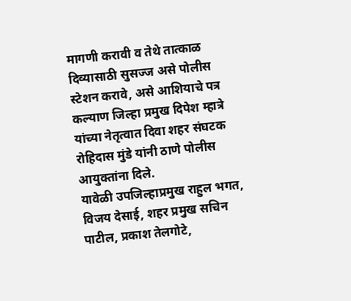मागणी करावी व तेथे तात्काळ दिव्यासाठी सुसज्ज असे पोलीस स्टेशन करावे, असे आशियाचे पत्र कल्याण जिल्हा प्रमुख दिपेश म्हात्रे यांच्या नेतृत्वात दिवा शहर संघटक रोहिदास मुंडे यांनी ठाणे पोलीस आयुक्तांना दिले.
यावेळी उपजिल्हाप्रमुख राहुल भगत, विजय देसाई, शहर प्रमुख सचिन पाटील, प्रकाश तेलगोटे,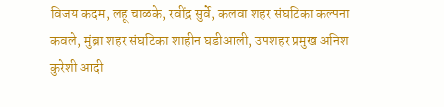विजय कदम, लहू चाळके, रवींद्र सुर्वे, कलवा शहर संघटिका कल्पना कवले, मुंब्रा शहर संघटिका शाहीन घडीआली, उपशहर प्रमुख अनिश कुरेशी आदी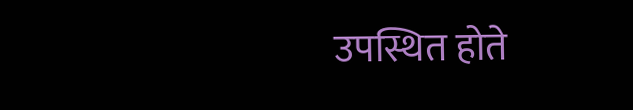उपस्थित होते